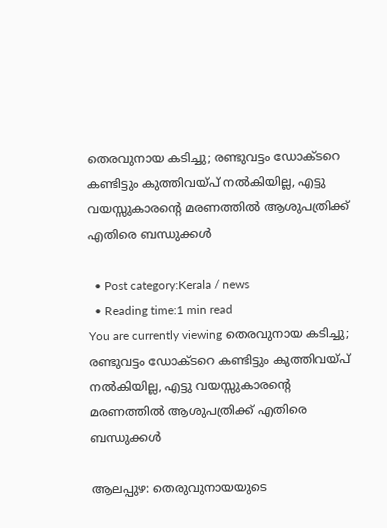തെരവുനായ കടിച്ചു; രണ്ടുവട്ടം ഡോക്ടറെ കണ്ടിട്ടും കുത്തിവയ്‌പ്‌ നല്‍കിയില്ല, എട്ടു വയസ്സുകാരൻ്റെ മരണത്തില്‍ ആശുപത്രിക്ക് എതിരെ ബന്ധുക്കള്‍

  • Post category:Kerala / news
  • Reading time:1 min read
You are currently viewing തെരവുനായ കടിച്ചു; രണ്ടുവട്ടം ഡോക്ടറെ കണ്ടിട്ടും കുത്തിവയ്‌പ്‌ നല്‍കിയില്ല, എട്ടു വയസ്സുകാരൻ്റെ മരണത്തില്‍ ആശുപത്രിക്ക് എതിരെ ബന്ധുക്കള്‍

ആലപ്പുഴ: തെരുവുനായയുടെ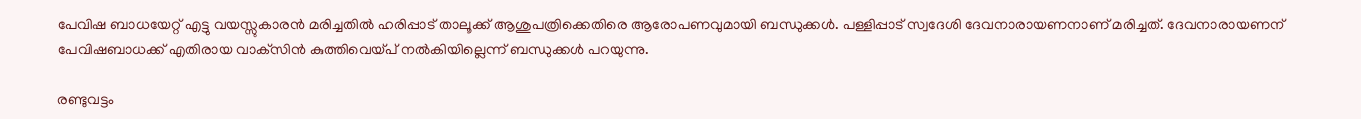പേവിഷ ബാധയേറ്റ് എട്ടു വയസ്സുകാരന്‍ മരിച്ചതില്‍ ഹരിപ്പാട് താലൂക്ക് ആശുപത്രിക്കെതിരെ ആരോപണവുമായി ബന്ധുക്കള്‍. പള്ളിപ്പാട് സ്വദേശി ദേവനാരായണനാണ് മരിച്ചത്. ദേവനാരായണന് പേവിഷബാധക്ക് എതിരായ വാക്‌സിന്‍ കുത്തിവെയ്‌പ്‌ നല്‍കിയില്ലെന്ന് ബന്ധുക്കള്‍ പറയുന്നു.

രണ്ടുവട്ടം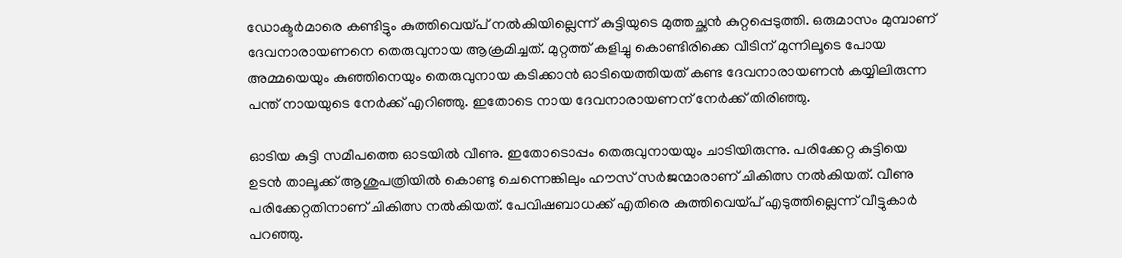ഡോക്ടര്‍മാരെ കണ്ടിട്ടും കുത്തിവെയ്‌പ്‌ നല്‍കിയില്ലെന്ന് കുട്ടിയുടെ മുത്തച്ഛന്‍ കുറ്റപ്പെടുത്തി. ഒരുമാസം മുമ്പാണ് ദേവനാരായണനെ തെരുവുനായ ആക്രമിച്ചത്. മുറ്റത്ത് കളിച്ചു കൊണ്ടിരിക്കെ വീടിന് മുന്നിലൂടെ പോയ അമ്മയെയും കുഞ്ഞിനെയും തെരുവുനായ കടിക്കാന്‍ ഓടിയെത്തിയത് കണ്ട ദേവനാരായണന്‍ കയ്യിലിരുന്ന പന്ത് നായയുടെ നേര്‍ക്ക് എറിഞ്ഞു. ഇതോടെ നായ ദേവനാരായണന് നേര്‍ക്ക് തിരിഞ്ഞു.

ഓടിയ കുട്ടി സമീപത്തെ ഓടയില്‍ വീണു. ഇതോടൊപ്പം തെരുവുനായയും ചാടിയിരുന്നു. പരിക്കേറ്റ കുട്ടിയെ ഉടന്‍ താലൂക്ക് ആശുപത്രിയില്‍ കൊണ്ടു ചെന്നെങ്കിലും ഹൗസ് സര്‍ജന്മാരാണ് ചികിത്സ നല്‍കിയത്. വീണു പരിക്കേറ്റതിനാണ് ചികിത്സ നല്‍കിയത്. പേവിഷബാധക്ക് എതിരെ കുത്തിവെയ്‌പ്‌ എടുത്തില്ലെന്ന് വീട്ടുകാര്‍ പറഞ്ഞു.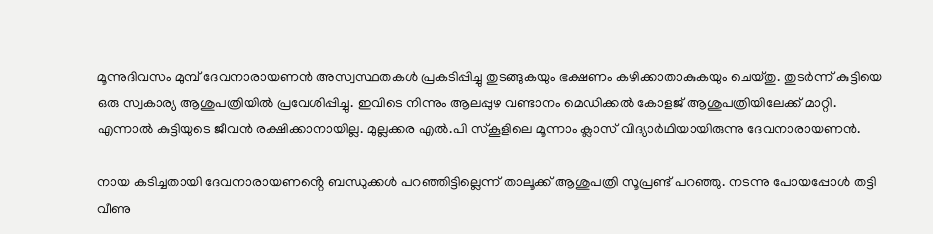മൂന്നുദിവസം മുമ്പ് ദേവനാരായണന്‍ അസ്വസ്ഥതകള്‍ പ്രകടിപ്പിച്ചു തുടങ്ങുകയും ഭക്ഷണം കഴിക്കാതാകുകയും ചെയ്‌തു. തുടര്‍ന്ന് കുട്ടിയെ ഒരു സ്വകാര്യ ആശുപത്രിയില്‍ പ്രവേശിപ്പിച്ചു. ഇവിടെ നിന്നും ആലപ്പുഴ വണ്ടാനം മെഡിക്കല്‍ കോളജ് ആശുപത്രിയിലേക്ക് മാറ്റി. എന്നാല്‍ കുട്ടിയുടെ ജീവന്‍ രക്ഷിക്കാനായില്ല. മുല്ലക്കര എല്‍.പി സ്‌കൂളിലെ മൂന്നാം ക്ലാസ് വിദ്യാര്‍ഥിയായിരുന്നു ദേവനാരായണന്‍.

നായ കടിച്ചതായി ദേവനാരായണൻ്റെ ബന്ധുക്കള്‍ പറഞ്ഞിട്ടില്ലെന്ന് താലൂക്ക് ആശുപത്രി സൂപ്രണ്ട് പറഞ്ഞു. നടന്നു പോയപ്പോള്‍ തട്ടി വീണു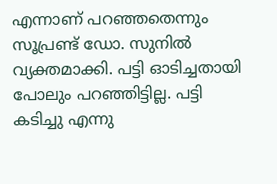എന്നാണ് പറഞ്ഞതെന്നും സൂപ്രണ്ട് ഡോ. സുനില്‍ വ്യക്തമാക്കി. പട്ടി ഓടിച്ചതായി പോലും പറഞ്ഞിട്ടില്ല. പട്ടി കടിച്ചു എന്നു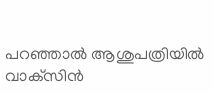പറഞ്ഞാല്‍ ആശുപത്രിയില്‍ വാക്‌സിന്‍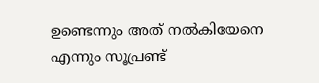ഉണ്ടെന്നും അത് നല്‍കിയേനെ എന്നും സൂപ്രണ്ട്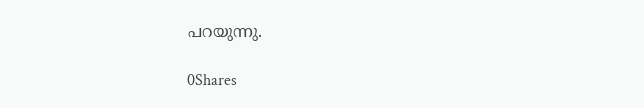പറയുന്നു.

0Shares